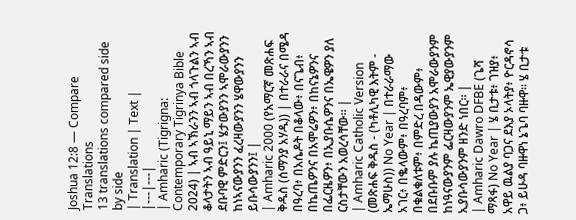Joshua 12:8 — Compare Translations
13 translations compared side by side
| Translation | Text |
|---|---|
| Amharic (Tigrigna: Contemporary Tigrinya Bible 2024) | ኣብ ኣኽራንን ኣብ ጎላጉልን ኣብ ቆላታትን ኣብ ዓይኒ ማይን ኣብ በረኻን ኣብ ደቡባዊ ምድርን፤ ሄታውያንን ኣሞራውያንን ከነኣናውያንን ፈረዛውያንን ሄዋውያንን ይቡሳውያንን፤ |
| Amharic 2000 (የአማርኛ መጽሐፍ ቅዱስ (ሰማንያ አሃዱ)) | በተራራና በሜዳ በዓረባ፥ በአሴዶት በቆላው፥ በናጌብ፥ በኬጤዎንና በአሞሬዎን፥ በከናኔዎንና በፌርዜዎን፥ በኢያቡሴዎንና በኤዌዎን ያለ ርስታቸውን አወረሳቸው። |
| Amharic Catholic Version (መጽሐፍ ቅዱስ - (ካቶሊካዊ እትም - ኤማሁስ)) No Year | በተራራማው አገር፥ በቈላውም፥ በዓረባም፥ በቁልቁለቱም፥ በምድረ በዳውም፥ በደቡቡም ያሉ ኬጢያውያን አሞራውያንም ከነዓናውያንም ፌርዛውያንም ኤዊያውያንም ኢያቡሳውያንም ዘንድ ነበር። |
| Amharic Dawro DFBE (ጌሻ ማጻፋ) No Year | ሄ ቢታቱ፥ ገዝያ፥ አዋይ ዉልያ ባጋና ደእያ ኦላትያ፥ ዮርዳኖሳ ጋ፥ ይሁዳ ባዙዋነ ኔጌባ ባዙዋ። ሄ ቢታቱ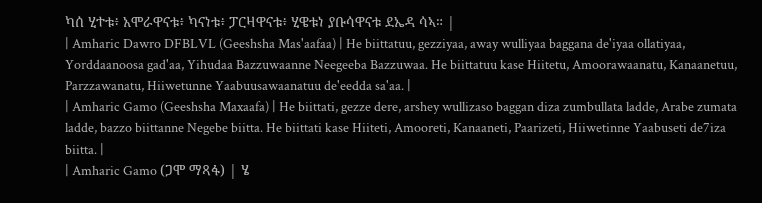ካሰ ሂተቱ፥ አሞራዋናቱ፥ ካናነቱ፥ ፓርዛዋናቱ፥ ሂዌቱነ ያቡሳዋናቱ ደኤዳ ሳኣ። |
| Amharic Dawro DFBLVL (Geeshsha Mas'aafaa) | He biittatuu, gezziyaa, away wulliyaa baggana de'iyaa ollatiyaa, Yorddaanoosa gad'aa, Yihudaa Bazzuwaanne Neegeeba Bazzuwaa. He biittatuu kase Hiitetu, Amoorawaanatu, Kanaanetuu, Parzzawanatu, Hiiwetunne Yaabuusawaanatuu de'eedda sa'aa. |
| Amharic Gamo (Geeshsha Maxaafa) | He biittati, gezze dere, arshey wullizaso baggan diza zumbullata ladde, Arabe zumata ladde, bazzo biittanne Negebe biitta. He biittati kase Hiiteti, Amooreti, Kanaaneti, Paarizeti, Hiiwetinne Yaabuseti de7iza biitta. |
| Amharic Gamo (ጋሞ ማጻፋ) | ሄ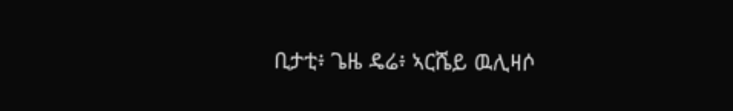ቢታቲ፥ ጌዜ ዴሬ፥ ኣርሼይ ዉሊዛሶ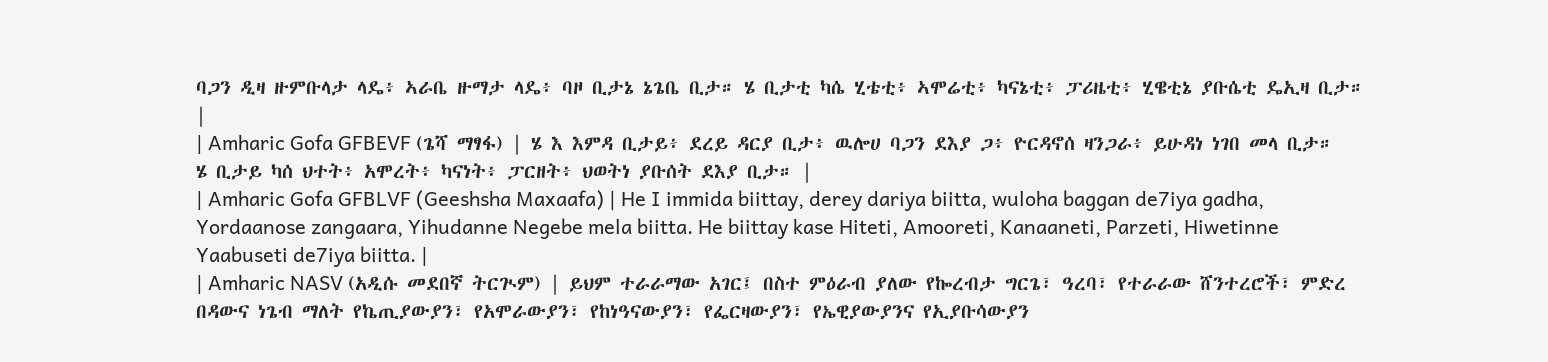ባጋን ዲዛ ዙምቡላታ ላዴ፥ ኣራቤ ዙማታ ላዴ፥ ባዞ ቢታኔ ኔጌቤ ቢታ። ሄ ቢታቲ ካሴ ሂቴቲ፥ ኣሞሬቲ፥ ካናኔቲ፥ ፓሪዜቲ፥ ሂዌቲኔ ያቡሴቲ ዴኢዛ ቢታ። |
| Amharic Gofa GFBEVF (ጌሻ ማፃፋ) | ሄ እ እምዳ ቢታይ፥ ደረይ ዳርያ ቢታ፥ ዉሎሀ ባጋን ደእያ ጋ፥ ዮርዳኖሰ ዛንጋራ፥ ይሁዳነ ነገበ መላ ቢታ። ሄ ቢታይ ካሰ ህተት፥ አሞረት፥ ካናነት፥ ፓርዘት፥ ህወትነ ያቡሰት ደእያ ቢታ። |
| Amharic Gofa GFBLVF (Geeshsha Maxaafa) | He I immida biittay, derey dariya biitta, wuloha baggan de7iya gadha, Yordaanose zangaara, Yihudanne Negebe mela biitta. He biittay kase Hiteti, Amooreti, Kanaaneti, Parzeti, Hiwetinne Yaabuseti de7iya biitta. |
| Amharic NASV (አዲሱ መደበኛ ትርጒም) | ይህም ተራራማው አገር፤ በስተ ምዕራብ ያለው የኰረብታ ግርጌ፣ ዓረባ፣ የተራራው ሸንተረሮች፣ ምድረ በዳውና ነጌብ ማለት የኬጢያውያን፣ የአሞራውያን፣ የከነዓናውያን፣ የፌርዛውያን፣ የኤዊያውያንና የኢያቡሳውያን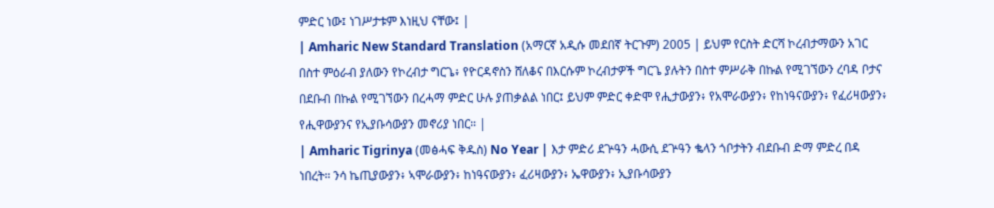ምድር ነው፤ ነገሥታቱም እነዚህ ናቸው፤ |
| Amharic New Standard Translation (አማርኛ አዲሱ መደበኛ ትርጉም) 2005 | ይህም የርስት ድርሻ ኮረብታማውን አገር በስተ ምዕራብ ያለውን የኮረብታ ግርጌ፥ የዮርዳኖስን ሸለቆና በእርሱም ኮረብታዎች ግርጌ ያሉትን በስተ ምሥራቅ በኩል የሚገኘውን ረባዳ ቦታና በደቡብ በኩል የሚገኘውን በረሓማ ምድር ሁሉ ያጠቃልል ነበር፤ ይህም ምድር ቀድሞ የሒታውያን፥ የአሞራውያን፥ የከነዓናውያን፥ የፈሪዛውያን፥ የሒዋውያንና የኢያቡሳውያን መኖሪያ ነበር። |
| Amharic Tigrinya (መፅሓፍ ቅዱስ) No Year | እታ ምድሪ ደጕዓን ሓውሲ ደጕዓን ቈላን ጎቦታትን ብደቡብ ድማ ምድረ በዳ ነበረት። ንሳ ኬጢያውያን፥ ኣሞራውያን፥ ከነዓናውያን፥ ፈሪዛውያን፥ ኤዋውያን፥ ኢያቡሳውያን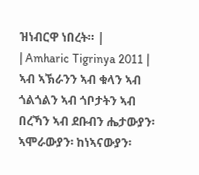ዝነብርዋ ነበረት። |
| Amharic Tigrinya 2011 | ኣብ ኣኽራንን ኣብ ቁላን ኣብ ጎልጎልን ኣብ ጎቦታትን ኣብ በረኻን ኣብ ደቡብን ሔታውያን፡ ኣሞራውያን፡ ከነኣናውያን፡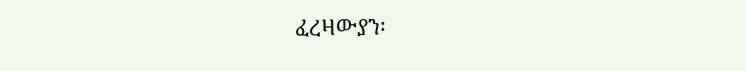ፈረዛውያን፡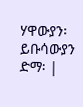ሃዋውያን፡ ይቡሳውያን ድማ፡ |